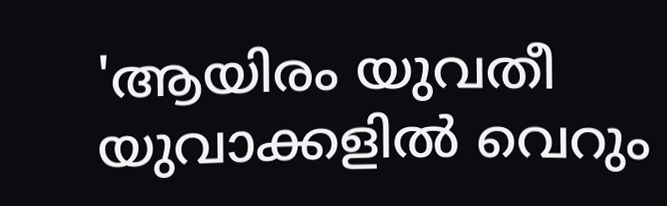'ആയിരം യുവതീ യുവാക്കളിൽ വെറും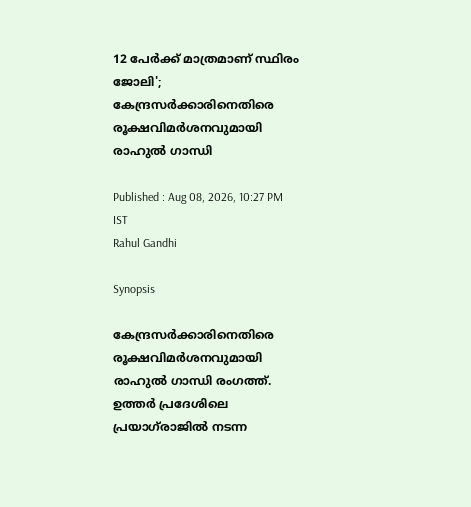12 പേർക്ക് മാത്രമാണ് സ്ഥിരം ജോലി'; കേന്ദ്രസർക്കാരിനെതിരെ രൂക്ഷവിമർശനവുമായി രാഹുൽ ഗാന്ധി

Published : Aug 08, 2026, 10:27 PM IST
Rahul Gandhi

Synopsis

കേന്ദ്രസർക്കാരിനെതിരെ രൂക്ഷവിമർശനവുമായി രാഹുൽ ഗാന്ധി രംഗത്ത്. ഉത്തർ പ്രദേശിലെ പ്രയാഗ്‌രാജിൽ നടന്ന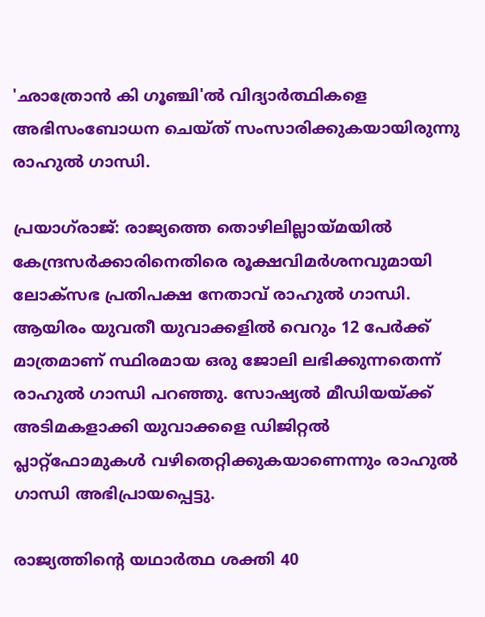'ഛാത്രോൻ കി ഗൂഞ്ചി'ൽ വിദ്യാർത്ഥികളെ അഭിസംബോധന ചെയ്ത് സംസാരിക്കുകയായിരുന്നു രാഹുൽ ഗാന്ധി.

പ്രയാഗ്‌രാജ്: രാജ്യത്തെ തൊഴിലില്ലായ്മയിൽ കേന്ദ്രസർക്കാരിനെതിരെ രൂക്ഷവിമർശനവുമായി ലോക്‌സഭ പ്രതിപക്ഷ നേതാവ് രാഹുൽ ഗാന്ധി. ആയിരം യുവതീ യുവാക്കളിൽ വെറും 12 പേർക്ക് മാത്രമാണ് സ്ഥിരമായ ഒരു ജോലി ലഭിക്കുന്നതെന്ന് രാഹുൽ ഗാന്ധി പറഞ്ഞു. സോഷ്യൽ മീഡിയയ്ക്ക് അടിമകളാക്കി യുവാക്കളെ ഡിജിറ്റൽ പ്ലാറ്റ്‌ഫോമുകൾ വഴിതെറ്റിക്കുകയാണെന്നും രാഹുൽ ഗാന്ധി അഭിപ്രായപ്പെട്ടു.

രാജ്യത്തിന്റെ യഥാർത്ഥ ശക്തി 40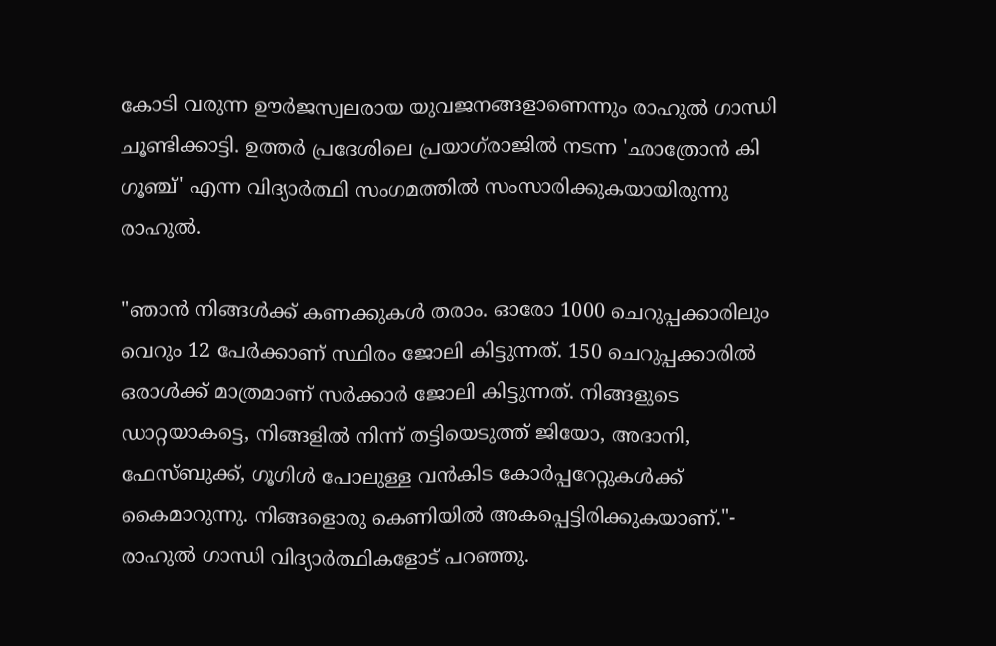കോടി വരുന്ന ഊർജസ്വലരായ യുവജനങ്ങളാണെന്നും രാഹുൽ ഗാന്ധി ചൂണ്ടിക്കാട്ടി. ഉത്തർ പ്രദേശിലെ പ്രയാഗ്‌രാജിൽ നടന്ന 'ഛാത്രോൻ കി ഗൂഞ്ച്' എന്ന വിദ്യാർത്ഥി സംഗമത്തിൽ സംസാരിക്കുകയായിരുന്നു രാഹുൽ.

"ഞാൻ നിങ്ങൾക്ക് കണക്കുകൾ തരാം. ഓരോ 1000 ചെറുപ്പക്കാരിലും വെറും 12 പേർക്കാണ് സ്ഥിരം ജോലി കിട്ടുന്നത്. 150 ചെറുപ്പക്കാരിൽ ഒരാൾക്ക് മാത്രമാണ് സർക്കാർ ജോലി കിട്ടുന്നത്. നിങ്ങളുടെ ഡാറ്റയാകട്ടെ, നിങ്ങളിൽ നിന്ന് തട്ടിയെടുത്ത് ജിയോ, അദാനി, ഫേസ്ബുക്ക്, ഗൂഗിൾ പോലുള്ള വൻകിട കോർപ്പറേറ്റുകൾക്ക് കൈമാറുന്നു. നിങ്ങളൊരു കെണിയിൽ അകപ്പെട്ടിരിക്കുകയാണ്."- രാഹുൽ ഗാന്ധി വിദ്യാർത്ഥികളോട് പറഞ്ഞു.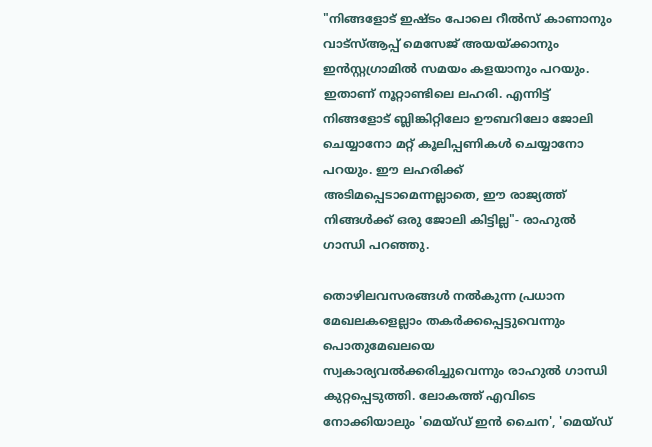"നിങ്ങളോട് ഇഷ്ടം പോലെ റീൽസ് കാണാനും വാട്സ്ആപ്പ് മെസേജ് അയയ്ക്കാനും ഇൻസ്റ്റഗ്രാമിൽ സമയം കളയാനും പറയും. ഇതാണ് നൂറ്റാണ്ടിലെ ലഹരി. എന്നിട്ട് നിങ്ങളോട് ബ്ലിങ്കിറ്റിലോ ഊബറിലോ ജോലി ചെയ്യാനോ മറ്റ് കൂലിപ്പണികൾ ചെയ്യാനോ പറയും. ഈ ലഹരിക്ക് അടിമപ്പെടാമെന്നല്ലാതെ, ഈ രാജ്യത്ത് നിങ്ങൾക്ക് ഒരു ജോലി കിട്ടില്ല"- രാഹുൽ ഗാന്ധി പറഞ്ഞു.

തൊഴിലവസരങ്ങൾ നൽകുന്ന പ്രധാന മേഖലകളെല്ലാം തകർക്കപ്പെട്ടുവെന്നും പൊതുമേഖലയെ സ്വകാര്യവൽക്കരിച്ചുവെന്നും രാഹുൽ ഗാന്ധി കുറ്റപ്പെടുത്തി. ലോകത്ത് എവിടെ നോക്കിയാലും 'മെയ്ഡ് ഇൻ ചൈന', 'മെയ്ഡ്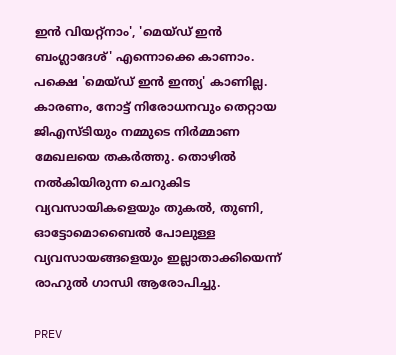ഇൻ വിയറ്റ്നാം', 'മെയ്ഡ് ഇൻ ബംഗ്ലാദേശ്' എന്നൊക്കെ കാണാം. പക്ഷെ 'മെയ്ഡ് ഇൻ ഇന്ത്യ' കാണില്ല. കാരണം, നോട്ട് നിരോധനവും തെറ്റായ ജിഎസ്ടിയും നമ്മുടെ നിർമ്മാണ മേഖലയെ തകർത്തു. തൊഴിൽ നൽകിയിരുന്ന ചെറുകിട വ്യവസായികളെയും തുകൽ, തുണി, ഓട്ടോമൊബൈൽ പോലുള്ള വ്യവസായങ്ങളെയും ഇല്ലാതാക്കിയെന്ന് രാഹുൽ ഗാന്ധി ആരോപിച്ചു.

PREV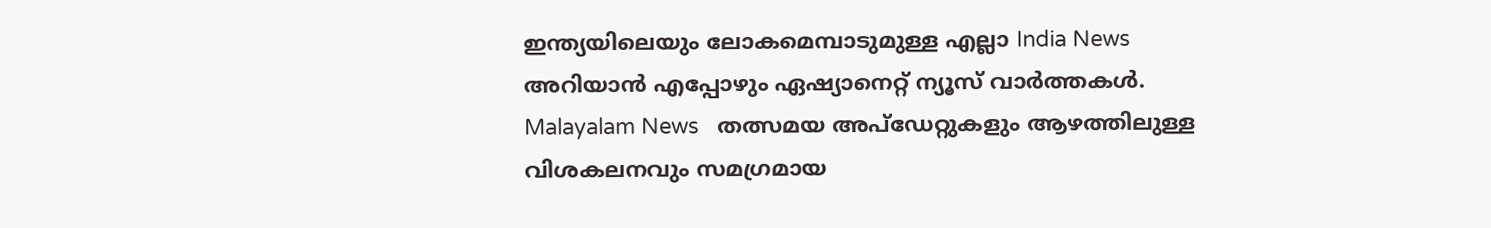ഇന്ത്യയിലെയും ലോകമെമ്പാടുമുള്ള എല്ലാ India News അറിയാൻ എപ്പോഴും ഏഷ്യാനെറ്റ് ന്യൂസ് വാർത്തകൾ. Malayalam News   തത്സമയ അപ്‌ഡേറ്റുകളും ആഴത്തിലുള്ള വിശകലനവും സമഗ്രമായ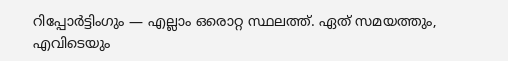റിപ്പോർട്ടിംഗും — എല്ലാം ഒരൊറ്റ സ്ഥലത്ത്. ഏത് സമയത്തും, എവിടെയും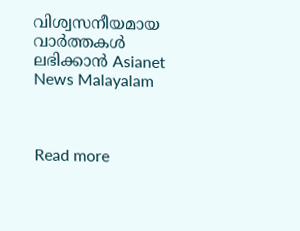വിശ്വസനീയമായ വാർത്തകൾ ലഭിക്കാൻ Asianet News Malayalam



Read more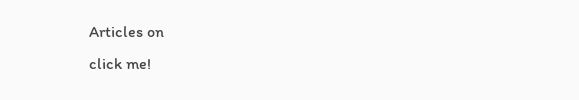Articles on
click me!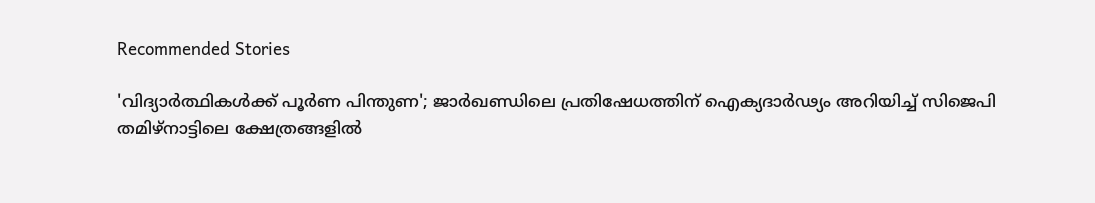Recommended Stories

'വിദ്യാർത്ഥികൾക്ക് പൂർണ പിന്തുണ'; ജാർഖണ്ഡിലെ പ്രതിഷേധത്തിന് ഐക്യദാർഢ്യം അറിയിച്ച് സിജെപി
തമിഴ്നാട്ടിലെ ക്ഷേത്രങ്ങളിൽ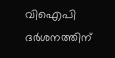വിഐപി ദർശനത്തിന്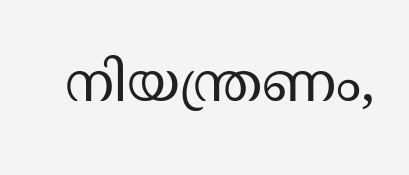നിയന്ത്രണം,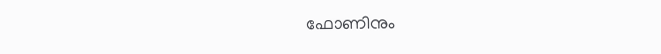ഫോണിനും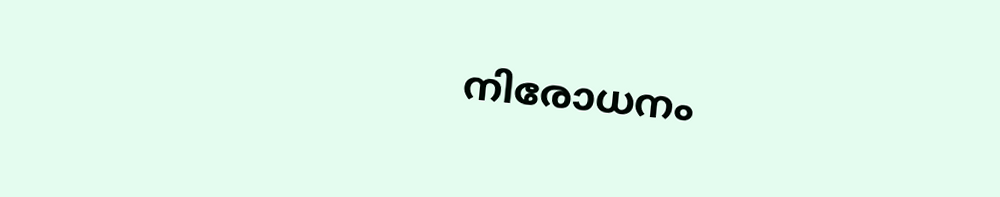നിരോധനം